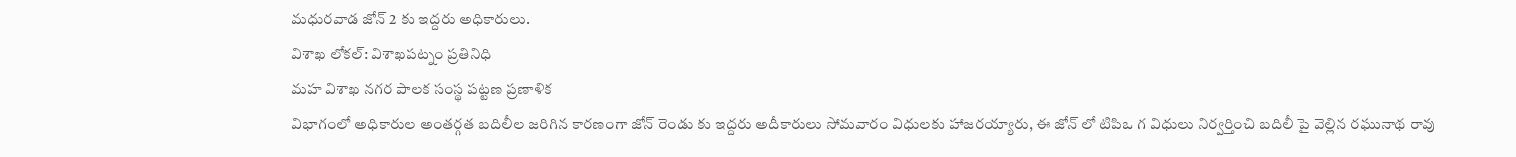మధురవాడ జోన్ 2 కు ఇద్దరు అధికారులు.
విశాఖ లోకల్: విశాఖపట్నం ప్రతినిధి
మహ విశాఖ నగర పాలక సంస్థ పట్టణ ప్రణాళిక
విభాగంలో అధికారుల అంతర్గత బదిలీల జరిగిన కారణంగా జోన్ రెండు కు ఇద్దరు అదీకారులు సోమవారం విధులకు హాజరయ్యారు, ఈ జోన్ లో టిపిఒ గ విధులు నిర్వర్తించి బదిలీ పై వెల్లిన రఘునాథ రావు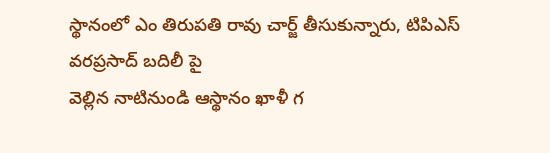స్థానంలో ఎం తిరుపతి రావు చార్జ్ తీసుకున్నారు, టిపిఎస్ వరప్రసాద్ బదిలీ పై
వెల్లిన నాటినుండి ఆస్థానం ఖాళీ గ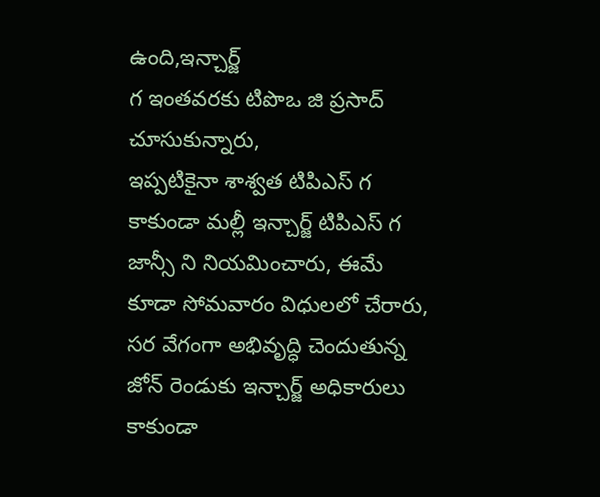ఉంది,ఇన్చార్జ్
గ ఇంతవరకు టిపొఒ జి ప్రసాద్ చూసుకున్నారు,
ఇప్పటికైనా శాశ్వత టిపిఎస్ గ కాకుండా మల్లీ ఇన్చార్జ్ టిపిఎస్ గ జాన్సీ ని నియమించారు, ఈమే కూడా సోమవారం విధులలో చేరారు, సర వేగంగా అభివృద్ధి చెందుతున్న జోన్ రెండుకు ఇన్చార్జ్ అధికారులు కాకుండా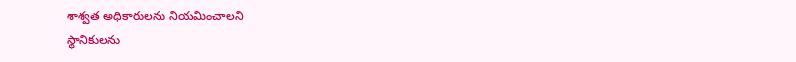శాశ్వత అధికారులను నియమించాలని
స్థానికులను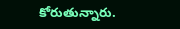కోరుతున్నారు.